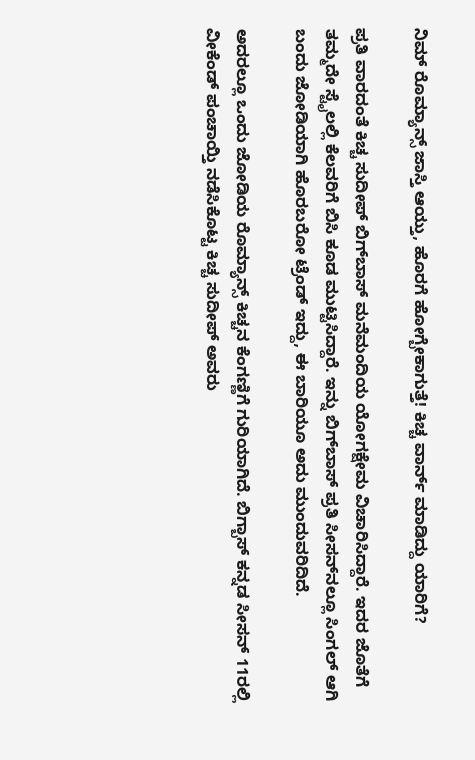ನಿಮ್‌ ರೊಮ್ಯಾನ್ಸ್‌ ಜಾಸ್ತಿ ಆಯ್ತು, ಹೊರಗೆ ಹೋಗ್ಬೇಕಾಗುತ್ತೆ! ಕಿಚ್ಚ ವಾರ್ನ್‌ ಮಾಡಿದ್ದು ಯಾರಿಗೆ?

ಪ್ರತಿ ವಾರದಂತೆ ಕಿಚ್ಚ ಸುದೀಪ್‌ ಬಿಗ್‌ಬಾಸ್‌ ಮನೆಮಂದಿಯ ಯೋಗಕ್ಷೇಮ ವಿಚಾರಿಸಿದ್ದಾರೆ. ಇದರ ಜೊತೆಗೆ ತಮ್ಮದೇ ಸ್ಟೈಲಲ್ಲಿ ಕೆಲವರಿಗೆ ಬಿಸಿ ಕೂಡ ಮುಟ್ಟಿಸಿದ್ದಾರೆ. ಇನ್ನು ಬಿಗ್‌ಬಾಸ್‌ ಪ್ರತಿ ಸೀಸನ್‌ನಲ್ಲೂ ಸಿಂಗಲ್‌ ಆಗಿ ಬಂದು ಜೋಡಿಯಾಗಿ ಹೊರಬರೋ ಟ್ರೆಂಡ್‌ ಇದ್ದು, ಈ ಬಾರಿಯೂ ಅದು ಮುಂದುವರಿದಿದೆ.

ಅದರಲ್ಲೂ ಒಂದು ಜೋಡಿಯ ರೊಮ್ಯಾನ್ಸ್‌ ಕಿಚ್ಚನ ಕೆಂಗಣ್ಣಿಗೆ ಗುರಿಯಾಗಿದೆ. ಬಿಗ್ಬಾಸ್ ಕನ್ನಡ ಸೀಸನ್ 11ರಲ್ಲಿ ವೀಕೆಂಡ್ ಪಂಚಾಯ್ತಿ ನಡೆಸಿಕೊಟ್ಟ ಕಿಚ್ಚ ಸುದೀಪ್ ಅವರು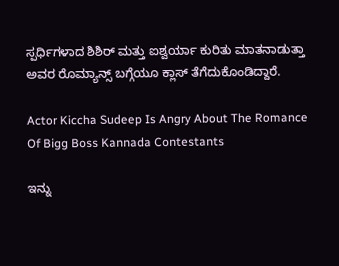ಸ್ಪರ್ಧಿಗಳಾದ ಶಿಶಿರ್ ಮತ್ತು ಐಶ್ವರ್ಯಾ ಕುರಿತು ಮಾತನಾಡುತ್ತಾ ಅವರ ರೊಮ್ಯಾನ್ಸ್‌ ಬಗ್ಗೆಯೂ ಕ್ಲಾಸ್‌ ತೆಗೆದುಕೊಂಡಿದ್ದಾರೆ.

Actor Kiccha Sudeep Is Angry About The Romance Of Bigg Boss Kannada Contestants

ಇನ್ನು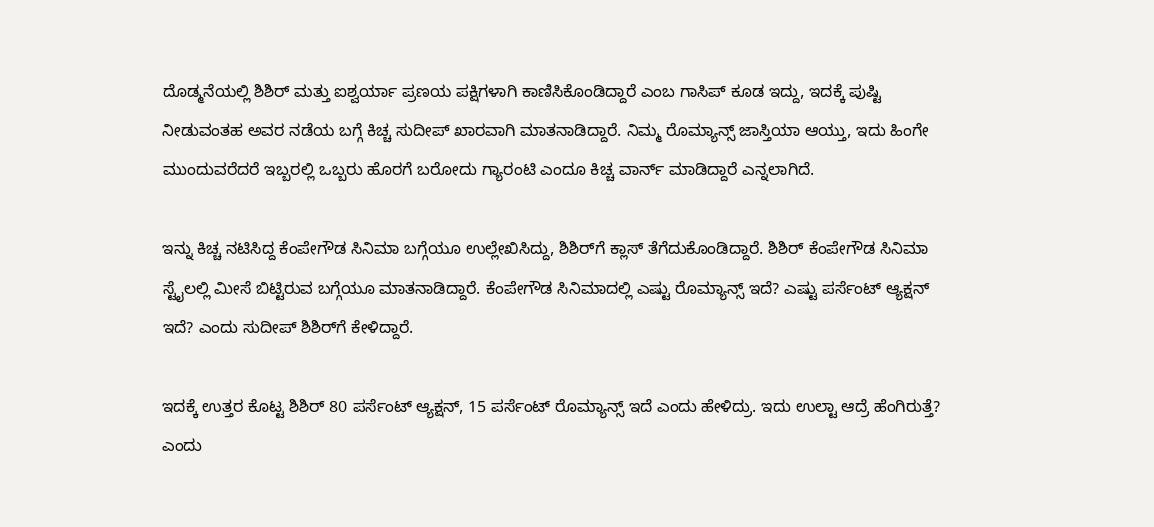ದೊಡ್ಮನೆಯಲ್ಲಿ ಶಿಶಿರ್ ಮತ್ತು ಐಶ್ವರ್ಯಾ ಪ್ರಣಯ ಪಕ್ಷಿಗಳಾಗಿ ಕಾಣಿಸಿಕೊಂಡಿದ್ದಾರೆ ಎಂಬ ಗಾಸಿಪ್‌ ಕೂಡ ಇದ್ದು, ಇದಕ್ಕೆ ಪುಷ್ಟಿ ನೀಡುವಂತಹ ಅವರ ನಡೆಯ ಬಗ್ಗೆ ಕಿಚ್ಚ ಸುದೀಪ್‌ ಖಾರವಾಗಿ ಮಾತನಾಡಿದ್ದಾರೆ. ನಿಮ್ಮ ರೊಮ್ಯಾನ್ಸ್ ಜಾಸ್ತಿಯಾ ಆಯ್ತು, ಇದು ಹಿಂಗೇ ಮುಂದುವರೆದರೆ ಇಬ್ಬರಲ್ಲಿ ಒಬ್ಬರು ಹೊರಗೆ ಬರೋದು ಗ್ಯಾರಂಟಿ ಎಂದೂ ಕಿಚ್ಚ ವಾರ್ನ್‌ ಮಾಡಿದ್ದಾರೆ ಎನ್ನಲಾಗಿದೆ.

ಇನ್ನು ಕಿಚ್ಚ ನಟಿಸಿದ್ದ ಕೆಂಪೇಗೌಡ ಸಿನಿಮಾ ಬಗ್ಗೆಯೂ ಉಲ್ಲೇಖಿಸಿದ್ದು, ಶಿಶಿರ್‌ಗೆ ಕ್ಲಾಸ್‌ ತೆಗೆದುಕೊಂಡಿದ್ದಾರೆ. ಶಿಶಿರ್‌ ಕೆಂಪೇಗೌಡ ಸಿನಿಮಾ ಸ್ಟೈಲಲ್ಲಿ ಮೀಸೆ ಬಿಟ್ಟಿರುವ ಬಗ್ಗೆಯೂ ಮಾತನಾಡಿದ್ದಾರೆ. ಕೆಂಪೇಗೌಡ ಸಿನಿಮಾದಲ್ಲಿ ಎಷ್ಟು ರೊಮ್ಯಾನ್ಸ್ ಇದೆ? ಎಷ್ಟು ಪರ್ಸೆಂಟ್ ಆ್ಯಕ್ಷನ್ ಇದೆ? ಎಂದು ಸುದೀಪ್ ಶಿಶಿರ್‌ಗೆ ಕೇಳಿದ್ದಾರೆ.

ಇದಕ್ಕೆ ಉತ್ತರ ಕೊಟ್ಟ ಶಿಶಿರ್ 80 ಪರ್ಸೆಂಟ್ ಆ್ಯಕ್ಷನ್, 15 ಪರ್ಸೆಂಟ್ ರೊಮ್ಯಾನ್ಸ್ ಇದೆ ಎಂದು ಹೇಳಿದ್ರು. ಇದು ಉಲ್ಟಾ ಆದ್ರೆ ಹೆಂಗಿರುತ್ತೆ? ಎಂದು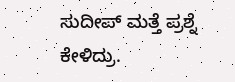ಸುದೀಪ್ ಮತ್ತೆ ಪ್ರಶ್ನೆ ಕೇಳಿದ್ರು.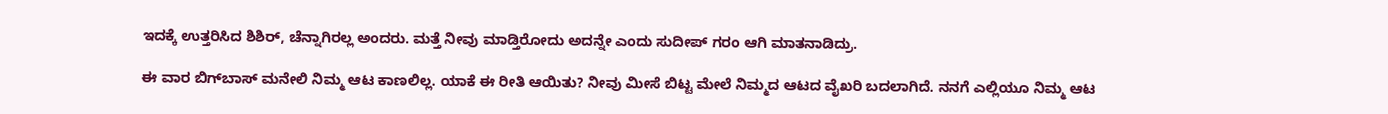ಇದಕ್ಕೆ ಉತ್ತರಿಸಿದ ಶಿಶಿರ್, ಚೆನ್ನಾಗಿರಲ್ಲ ಅಂದರು. ಮತ್ತೆ ನೀವು ಮಾಡ್ತಿರೋದು ಅದನ್ನೇ ಎಂದು ಸುದೀಪ್ ಗರಂ ಆಗಿ ಮಾತನಾಡಿದ್ರು.

ಈ ವಾರ ಬಿಗ್‌ಬಾಸ್‌ ಮನೇಲಿ ನಿಮ್ಮ ಆಟ ಕಾಣಲಿಲ್ಲ. ಯಾಕೆ ಈ ರೀತಿ ಆಯಿತು? ನೀವು ಮೀಸೆ ಬಿಟ್ಟ ಮೇಲೆ ನಿಮ್ಮದ ಆಟದ ವೈಖರಿ ಬದಲಾಗಿದೆ. ನನಗೆ ಎಲ್ಲಿಯೂ ನಿಮ್ಮ ಆಟ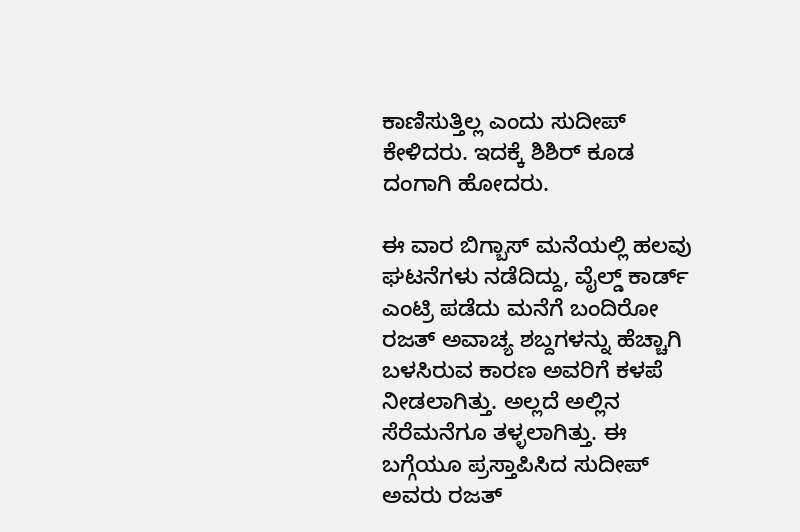ಕಾಣಿಸುತ್ತಿಲ್ಲ ಎಂದು ಸುದೀಪ್ ಕೇಳಿದರು. ಇದಕ್ಕೆ ಶಿಶಿರ್‌ ಕೂಡ ದಂಗಾಗಿ ಹೋದರು.

ಈ ವಾರ ಬಿಗ್ಬಾಸ್ ಮನೆಯಲ್ಲಿ ಹಲವು ಘಟನೆಗಳು ನಡೆದಿದ್ದು, ವೈಲ್ಡ್ ಕಾರ್ಡ್ ಎಂಟ್ರಿ ಪಡೆದು ಮನೆಗೆ ಬಂದಿರೋ ರಜತ್ ಅವಾಚ್ಯ ಶಬ್ದಗಳನ್ನು ಹೆಚ್ಚಾಗಿ ಬಳಸಿರುವ ಕಾರಣ ಅವರಿಗೆ ಕಳಪೆ ನೀಡಲಾಗಿತ್ತು. ಅಲ್ಲದೆ ಅಲ್ಲಿನ ಸೆರೆಮನೆಗೂ ತಳ್ಳಲಾಗಿತ್ತು. ಈ ಬಗ್ಗೆಯೂ ಪ್ರಸ್ತಾಪಿಸಿದ ಸುದೀಪ್‌ ಅವರು ರಜತ್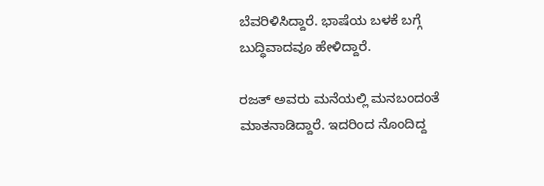ಬೆವರಿಳಿಸಿದ್ದಾರೆ. ಭಾಷೆಯ ಬಳಕೆ ಬಗ್ಗೆ ಬುದ್ಧಿವಾದವೂ ಹೇಳಿದ್ದಾರೆ.

ರಜತ್‌ ಅವರು ಮನೆಯಲ್ಲಿ ಮನಬಂದಂತೆ ಮಾತನಾಡಿದ್ದಾರೆ. ಇದರಿಂದ ನೊಂದಿದ್ದ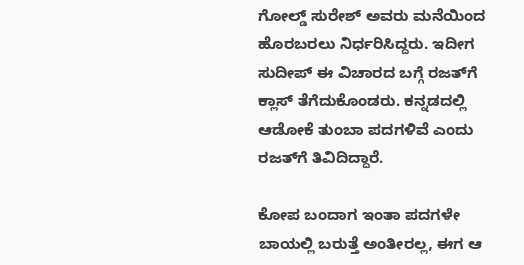ಗೋಲ್ಡ್‌ ಸುರೇಶ್‌ ಅವರು ಮನೆಯಿಂದ ಹೊರಬರಲು ನಿರ್ಧರಿಸಿದ್ದರು. ಇದೀಗ ಸುದೀಪ್‌ ಈ ವಿಚಾರದ ಬಗ್ಗೆ ರಜತ್‌ಗೆ ಕ್ಲಾಸ್‌ ತೆಗೆದುಕೊಂಡರು. ಕನ್ನಡದಲ್ಲಿ ಆಡೋಕೆ ತುಂಬಾ ಪದಗಳಿವೆ ಎಂದು ರಜತ್‌ಗೆ ತಿವಿದಿದ್ದಾರೆ.

ಕೋಪ ಬಂದಾಗ ಇಂತಾ ಪದಗಳೇ ಬಾಯಲ್ಲಿ ಬರುತ್ತೆ ಅಂತೀರಲ್ಲ, ಈಗ ಆ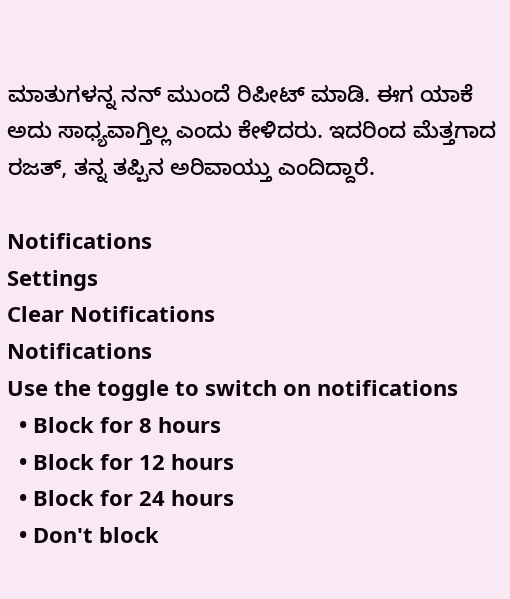ಮಾತುಗಳನ್ನ ನನ್‌ ಮುಂದೆ ರಿಪೀಟ್‌ ಮಾಡಿ. ಈಗ ಯಾಕೆ ಅದು ಸಾಧ್ಯವಾಗ್ತಿಲ್ಲ ಎಂದು ಕೇಳಿದರು. ಇದರಿಂದ ಮೆತ್ತಗಾದ ರಜತ್‌, ತನ್ನ ತಪ್ಪಿನ ಅರಿವಾಯ್ತು ಎಂದಿದ್ದಾರೆ.

Notifications
Settings
Clear Notifications
Notifications
Use the toggle to switch on notifications
  • Block for 8 hours
  • Block for 12 hours
  • Block for 24 hours
  • Don't block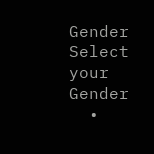Gender
Select your Gender
  •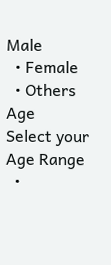Male
  • Female
  • Others
Age
Select your Age Range
  •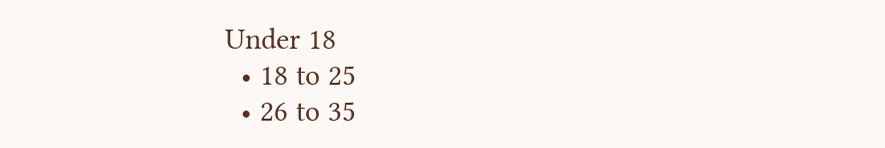Under 18
  • 18 to 25
  • 26 to 35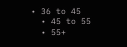• 36 to 45
  • 45 to 55
  • 55+